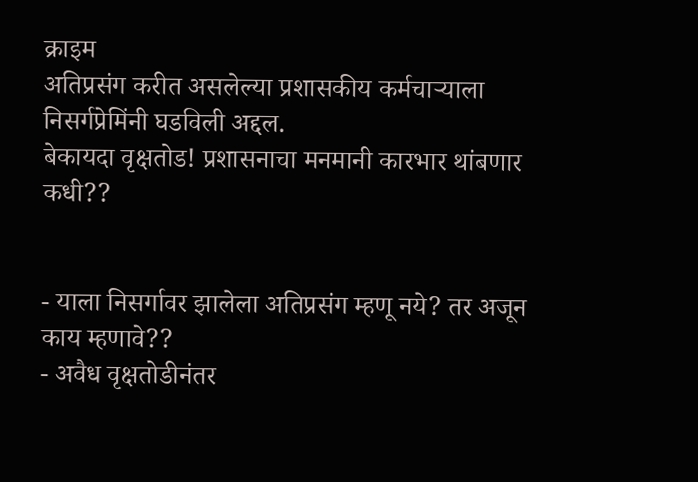क्राइम
अतिप्रसंग करीत असलेल्या प्रशासकीय कर्मचाऱ्याला निसर्गप्रेमिंनी घडविली अद्दल.
बेकायदा वृक्षतोड! प्रशासनाचा मनमानी कारभार थांबणार कधी??


- याला निसर्गावर झालेला अतिप्रसंग म्हणू नये? तर अजून काय म्हणावे??
- अवैध वृक्षतोडीनंतर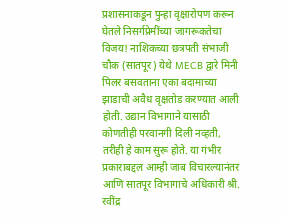प्रशासनाकडून पुन्हा वृक्षारोपण करून घेतले निसर्गप्रेमींच्या जागरूकतेचा विजय! नाशिकच्या छत्रपती संभाजी चौक (सातपूर) येथे MECB द्वारे मिनी पिलर बसवताना एका बदामाच्या झाडाची अवैध वृक्षतोड करण्यात आली होती. उद्यान विभागाने यासाठी कोणतीही परवानगी दिली नव्हती, तरीही हे काम सुरू होते. या गंभीर प्रकाराबद्दल आम्ही जाब विचारल्यानंतर आणि सातपूर विभागाचे अधिकारी श्री. रवींद्र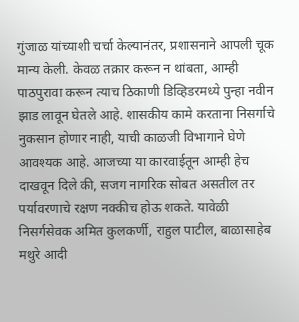गुंजाळ यांच्याशी चर्चा केल्यानंतर, प्रशासनाने आपली चूक मान्य केली. केवळ तक्रार करून न थांबता, आम्ही पाठपुरावा करून त्याच ठिकाणी डिव्हिडरमध्ये पुन्हा नवीन झाड लावून घेतले आहे. शासकीय कामे करताना निसर्गाचे नुकसान होणार नाही, याची काळजी विभागाने घेणे आवश्यक आहे. आजच्या या कारवाईतून आम्ही हेच दाखवून दिले की, सजग नागरिक सोबत असतील तर पर्यावरणाचे रक्षण नक्कीच होऊ शकते. यावेळी निसर्गसेवक अमित कुलकर्णी, राहुल पाटील, बाळासाहेब मथुरे आदी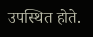उपस्थित होते.